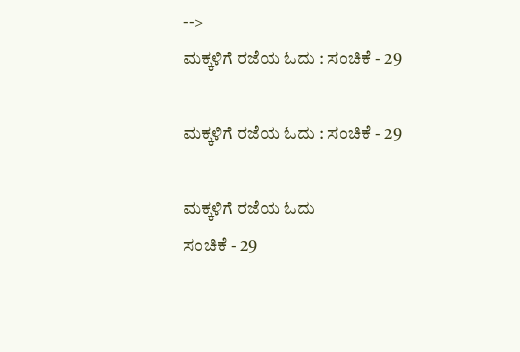-->
ಮಕ್ಕಳಿಗೆ ರಜೆಯ ಓದು : ಸಂಚಿಕೆ - 29

ಮಕ್ಕಳಿಗೆ ರಜೆಯ ಓದು : ಸಂಚಿಕೆ - 29

ಮಕ್ಕಳಿಗೆ ರಜೆಯ ಓದು
ಸಂಚಿಕೆ - 29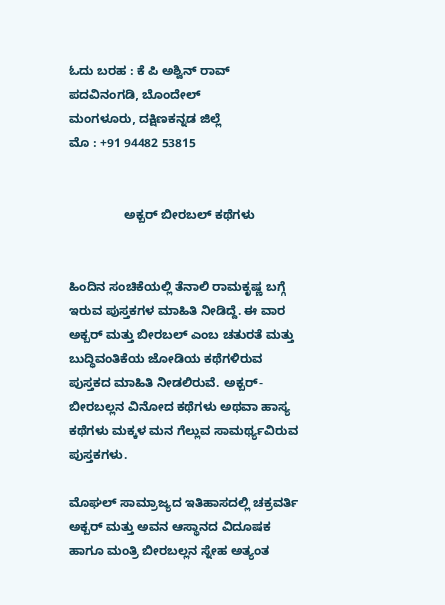ಓದು ಬರಹ : ಕೆ ಪಿ ಅಶ್ವಿನ್ ರಾವ್
ಪದವಿನಂಗಡಿ, ಬೊಂದೇಲ್
ಮಂಗಳೂರು, ದಕ್ಷಿಣಕನ್ನಡ ಜಿಲ್ಲೆ
ಮೊ : +91 94482 53815


                ಅಕ್ಬರ್ ಬೀರಬಲ್ ಕಥೆಗಳು


ಹಿಂದಿನ ಸಂಚಿಕೆಯಲ್ಲಿ ತೆನಾಲಿ ರಾಮಕೃಷ್ಣ ಬಗ್ಗೆ ಇರುವ ಪುಸ್ತಕಗಳ ಮಾಹಿತಿ ನೀಡಿದ್ದೆ. ಈ ವಾರ ಅಕ್ಬರ್ ಮತ್ತು ಬೀರಬಲ್ ಎಂಬ ಚತುರತೆ ಮತ್ತು ಬುದ್ಧಿವಂತಿಕೆಯ ಜೋಡಿಯ ಕಥೆಗಳಿರುವ ಪುಸ್ತಕದ ಮಾಹಿತಿ ನೀಡಲಿರುವೆ. ಅಕ್ಬರ್-ಬೀರಬಲ್ಲನ ವಿನೋದ ಕಥೆಗಳು ಅಥವಾ ಹಾಸ್ಯ ಕಥೆಗಳು ಮಕ್ಕಳ ಮನ ಗೆಲ್ಲುವ ಸಾಮರ್ಥ್ಯವಿರುವ ಪುಸ್ತಕಗಳು.

ಮೊಘಲ್ ಸಾಮ್ರಾಜ್ಯದ ಇತಿಹಾಸದಲ್ಲಿ ಚಕ್ರವರ್ತಿ ಅಕ್ಬರ್ ಮತ್ತು ಅವನ ಆಸ್ಥಾನದ ವಿದೂಷಕ ಹಾಗೂ ಮಂತ್ರಿ ಬೀರಬಲ್ಲನ ಸ್ನೇಹ ಅತ್ಯಂತ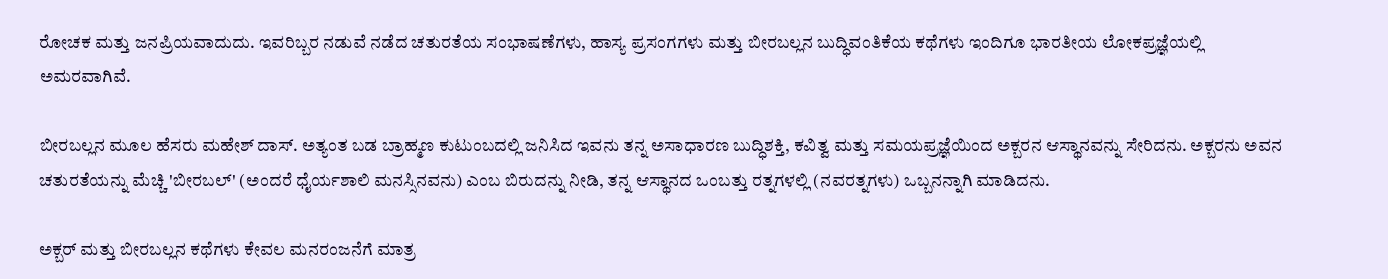ರೋಚಕ ಮತ್ತು ಜನಪ್ರಿಯವಾದುದು. ಇವರಿಬ್ಬರ ನಡುವೆ ನಡೆದ ಚತುರತೆಯ ಸಂಭಾಷಣೆಗಳು, ಹಾಸ್ಯ ಪ್ರಸಂಗಗಳು ಮತ್ತು ಬೀರಬಲ್ಲನ ಬುದ್ಧಿವಂತಿಕೆಯ ಕಥೆಗಳು ಇಂದಿಗೂ ಭಾರತೀಯ ಲೋಕಪ್ರಜ್ಞೆಯಲ್ಲಿ ಅಮರವಾಗಿವೆ.

ಬೀರಬಲ್ಲನ ಮೂಲ ಹೆಸರು ಮಹೇಶ್ ದಾಸ್. ಅತ್ಯಂತ ಬಡ ಬ್ರಾಹ್ಮಣ ಕುಟುಂಬದಲ್ಲಿ ಜನಿಸಿದ ಇವನು ತನ್ನ ಅಸಾಧಾರಣ ಬುದ್ಧಿಶಕ್ತಿ, ಕವಿತ್ವ ಮತ್ತು ಸಮಯಪ್ರಜ್ಞೆಯಿಂದ ಅಕ್ಬರನ ಆಸ್ಥಾನವನ್ನು ಸೇರಿದನು. ಅಕ್ಬರನು ಅವನ ಚತುರತೆಯನ್ನು ಮೆಚ್ಚಿ 'ಬೀರಬಲ್' (ಅಂದರೆ ಧೈರ್ಯಶಾಲಿ ಮನಸ್ಸಿನವನು) ಎಂಬ ಬಿರುದನ್ನು ನೀಡಿ, ತನ್ನ ಆಸ್ಥಾನದ ಒಂಬತ್ತು ರತ್ನಗಳಲ್ಲಿ (ನವರತ್ನಗಳು) ಒಬ್ಬನನ್ನಾಗಿ ಮಾಡಿದನು.

ಅಕ್ಬರ್ ಮತ್ತು ಬೀರಬಲ್ಲನ ಕಥೆಗಳು ಕೇವಲ ಮನರಂಜನೆಗೆ ಮಾತ್ರ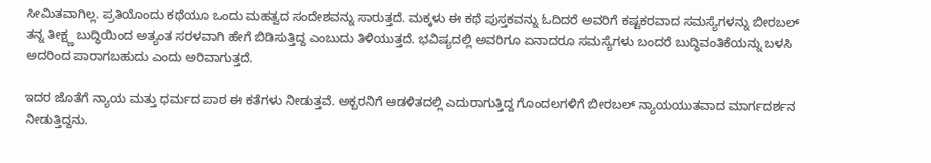ಸೀಮಿತವಾಗಿಲ್ಲ. ಪ್ರತಿಯೊಂದು ಕಥೆಯೂ ಒಂದು ಮಹತ್ವದ ಸಂದೇಶವನ್ನು ಸಾರುತ್ತದೆ. ಮಕ್ಕಳು ಈ ಕಥೆ ಪುಸ್ತಕವನ್ನು ಓದಿದರೆ ಅವರಿಗೆ ಕಷ್ಟಕರವಾದ ಸಮಸ್ಯೆಗಳನ್ನು ಬೀರಬಲ್ ತನ್ನ ತೀಕ್ಷ್ಣ ಬುದ್ಧಿಯಿಂದ ಅತ್ಯಂತ ಸರಳವಾಗಿ ಹೇಗೆ ಬಿಡಿಸುತ್ತಿದ್ದ ಎಂಬುದು ತಿಳಿಯುತ್ತದೆ. ಭವಿಷ್ಯದಲ್ಲಿ ಅವರಿಗೂ ಏನಾದರೂ ಸಮಸ್ಯೆಗಳು ಬಂದರೆ ಬುದ್ಧಿವಂತಿಕೆಯನ್ನು ಬಳಸಿ ಅದರಿಂದ ಪಾರಾಗಬಹುದು ಎಂದು ಅರಿವಾಗುತ್ತದೆ.

ಇದರ ಜೊತೆಗೆ ನ್ಯಾಯ ಮತ್ತು ಧರ್ಮದ ಪಾಠ ಈ ಕತೆಗಳು ನೀಡುತ್ತವೆ. ಅಕ್ಬರನಿಗೆ ಆಡಳಿತದಲ್ಲಿ ಎದುರಾಗುತ್ತಿದ್ದ ಗೊಂದಲಗಳಿಗೆ ಬೀರಬಲ್ ನ್ಯಾಯಯುತವಾದ ಮಾರ್ಗದರ್ಶನ ನೀಡುತ್ತಿದ್ದನು.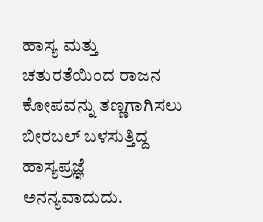ಹಾಸ್ಯ ಮತ್ತು ಚತುರತೆಯಿಂದ ರಾಜನ ಕೋಪವನ್ನು ತಣ್ಣಗಾಗಿಸಲು ಬೀರಬಲ್ ಬಳಸುತ್ತಿದ್ದ ಹಾಸ್ಯಪ್ರಜ್ಞೆ ಅನನ್ಯವಾದುದು.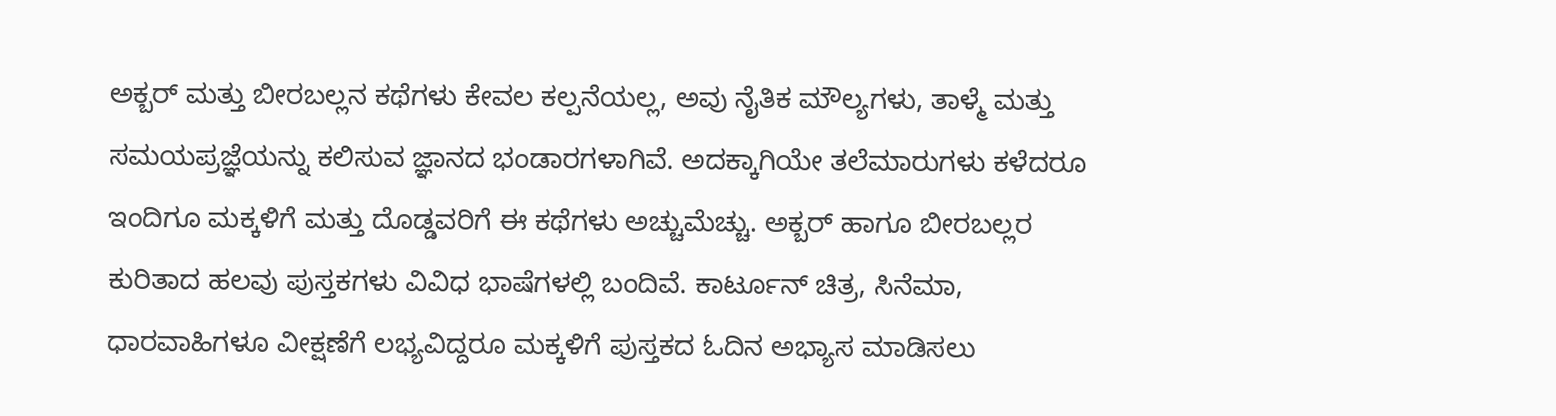ಅಕ್ಬರ್ ಮತ್ತು ಬೀರಬಲ್ಲನ ಕಥೆಗಳು ಕೇವಲ ಕಲ್ಪನೆಯಲ್ಲ, ಅವು ನೈತಿಕ ಮೌಲ್ಯಗಳು, ತಾಳ್ಮೆ ಮತ್ತು ಸಮಯಪ್ರಜ್ಞೆಯನ್ನು ಕಲಿಸುವ ಜ್ಞಾನದ ಭಂಡಾರಗಳಾಗಿವೆ. ಅದಕ್ಕಾಗಿಯೇ ತಲೆಮಾರುಗಳು ಕಳೆದರೂ ಇಂದಿಗೂ ಮಕ್ಕಳಿಗೆ ಮತ್ತು ದೊಡ್ಡವರಿಗೆ ಈ ಕಥೆಗಳು ಅಚ್ಚುಮೆಚ್ಚು. ಅಕ್ಬರ್ ಹಾಗೂ ಬೀರಬಲ್ಲರ ಕುರಿತಾದ ಹಲವು ಪುಸ್ತಕಗಳು ವಿವಿಧ ಭಾಷೆಗಳಲ್ಲಿ ಬಂದಿವೆ. ಕಾರ್ಟೂನ್ ಚಿತ್ರ, ಸಿನೆಮಾ, ಧಾರವಾಹಿಗಳೂ ವೀಕ್ಷಣೆಗೆ ಲಭ್ಯವಿದ್ದರೂ ಮಕ್ಕಳಿಗೆ ಪುಸ್ತಕದ ಓದಿನ ಅಭ್ಯಾಸ ಮಾಡಿಸಲು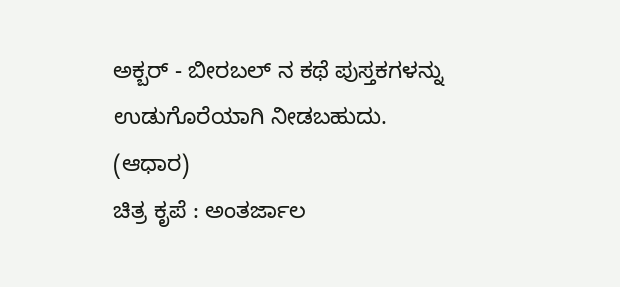ಅಕ್ಬರ್ - ಬೀರಬಲ್ ನ ಕಥೆ ಪುಸ್ತಕಗಳನ್ನು ಉಡುಗೊರೆಯಾಗಿ ನೀಡಬಹುದು.
(ಆಧಾರ)
ಚಿತ್ರ ಕೃಪೆ : ಅಂತರ್ಜಾಲ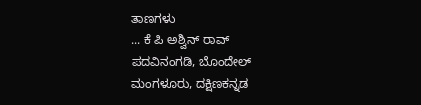ತಾಣಗಳು
... ಕೆ ಪಿ ಅಶ್ವಿನ್ ರಾವ್
ಪದವಿನಂಗಡಿ, ಬೊಂದೇಲ್
ಮಂಗಳೂರು, ದಕ್ಷಿಣಕನ್ನಡ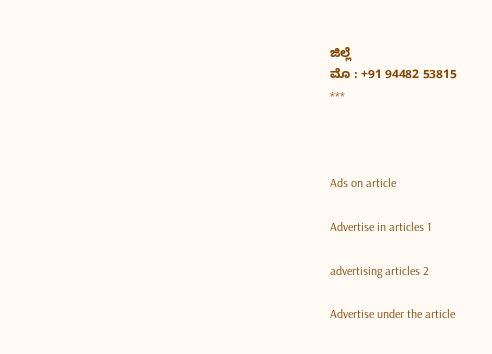ಜಿಲ್ಲೆ
ಮೊ : +91 94482 53815
***



Ads on article

Advertise in articles 1

advertising articles 2

Advertise under the article